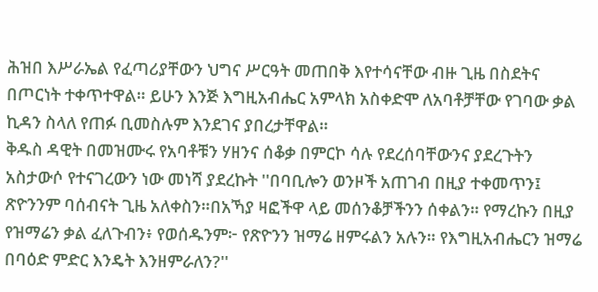ሕዝበ እሥራኤል የፈጣሪያቸውን ህግና ሥርዓት መጠበቅ እየተሳናቸው ብዙ ጊዜ በስደትና በጦርነት ተቀጥተዋል። ይሁን እንጅ እግዚአብሔር አምላክ አስቀድሞ ለአባቶቻቸው የገባው ቃል ኪዳን ስላለ የጠፉ ቢመስሉም እንደገና ያበረታቸዋል።
ቅዱስ ዳዊት በመዝሙሩ የአባቶቹን ሃዘንና ሰቆቃ በምርኮ ሳሉ የደረሰባቸውንና ያደረጉትን አስታውሶ የተናገረውን ነው መነሻ ያደረኩት ''በባቢሎን ወንዞች አጠገብ በዚያ ተቀመጥን፤ ጽዮንንም ባሰብናት ጊዜ አለቀስን።በአኻያ ዛፎችዋ ላይ መሰንቆቻችንን ሰቀልን። የማረኩን በዚያ የዝማሬን ቃል ፈለጉብን፥ የወሰዱንም፦ የጽዮንን ዝማሬ ዘምሩልን አሉን። የእግዚአብሔርን ዝማሬ በባዕድ ምድር እንዴት እንዘምራለን?''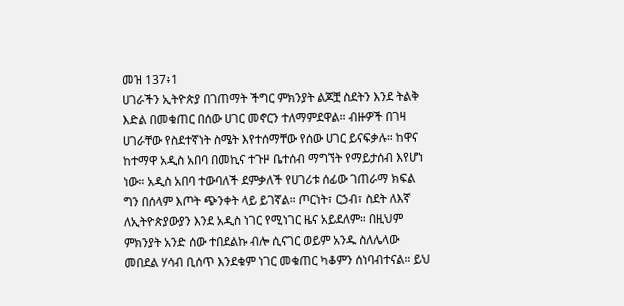መዝ 137፥1
ሀገራችን ኢትዮጵያ በገጠማት ችግር ምክንያት ልጆቿ ስደትን እንደ ትልቅ እድል በመቁጠር በሰው ሀገር መኖርን ተለማምደዋል። ብዙዎች በገዛ ሀገራቸው የስደተኛነት ስሜት እየተሰማቸው የሰው ሀገር ይናፍቃሉ። ከዋና ከተማዋ አዲስ አበባ በመኪና ተጉዞ ቤተሰብ ማግኘት የማይታሰብ እየሆነ ነው። አዲስ አበባ ተውባለች ደምቃለች የሀገሪቱ ሰፊው ገጠራማ ክፍል ግን በሰላም እጦት ጭንቀት ላይ ይገኛል። ጦርነት፣ ርኃብ፣ ስደት ለእኛ ለኢትዮጵያውያን እንደ አዲስ ነገር የሚነገር ዜና አይደለም። በዚህም ምክንያት አንድ ሰው ተበደልኩ ብሎ ሲናገር ወይም አንዱ ስለሌላው መበደል ሃሳብ ቢሰጥ እንደቁም ነገር መቁጠር ካቆምን ሰነባብተናል። ይህ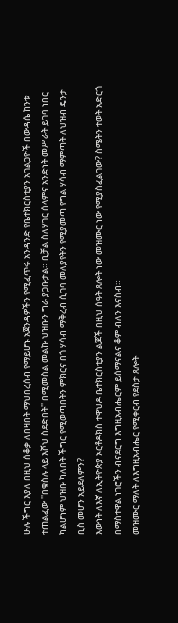ሁሉ ችግር እያለ በዚህ ሰቆቃ ለበዛበት ማህበረሰብ የማይሆኑ አጀንዳዎችን የሚፈጥሩ አንዳንድ የቤተክርስቲያን አገልጋዮች በውዳሴ ከንቱ ተጠልፈው ''በቁስሉ ላይ እሾህ ስደድበት'' በሚመስል መልኩ ህዝቡን ግራ ያጋቡታል። ቢቻል ስለሃገር ሰላምና አንድነት መሥራት ይገባ ነበር ካልሆነም ህዝቡ ካለበት ችግር የሚወጣበትን ምክርና በጎ ሃሳብ ማቅረብ ሲገባ መለያየትን የሚያመጣ የግል ሃሳብ ማምጣት ለህዝብ ዴንታ ቢስ መሆን አይደለምን?
እውነት ለእኛ ለኢትዮጵያ ኦርቶዶክስ ተዋህዶ ቤተክርስቲያን ልጆች በዚህ ሰዓት ጸሎት ነው መዝሙር ነው የሚያስፈልገው? ስሜትን ተወት አድርጎ በማስተዋል ነገሮችን ብናደርግ እግዚአብሔርም ይሰማናልና ቆም ብለን እናስብ።
መዝሙር ማለት ለእግዚአብሔር የሚቀርብ የደስታ ጸሎት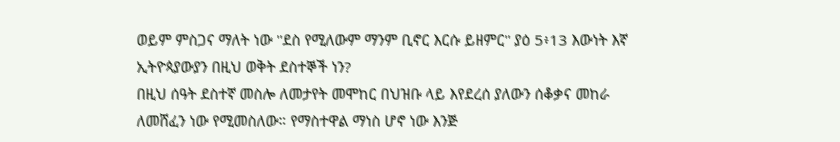ወይም ምስጋና ማለት ነው ''ደስ የሚለውም ማንም ቢኖር እርሱ ይዘምር'' ያዕ 5፥13 እውነት እኛ ኢትዮጳያውያን በዚህ ወቅት ደስተኞች ነን?
በዚህ ሰዓት ደስተኛ መስሎ ለመታየት መሞከር በህዝቡ ላይ እየደረሰ ያለውን ሰቆቃና መከራ ለመሸፈን ነው የሚመስለው። የማስተዋል ማነስ ሆኖ ነው እንጅ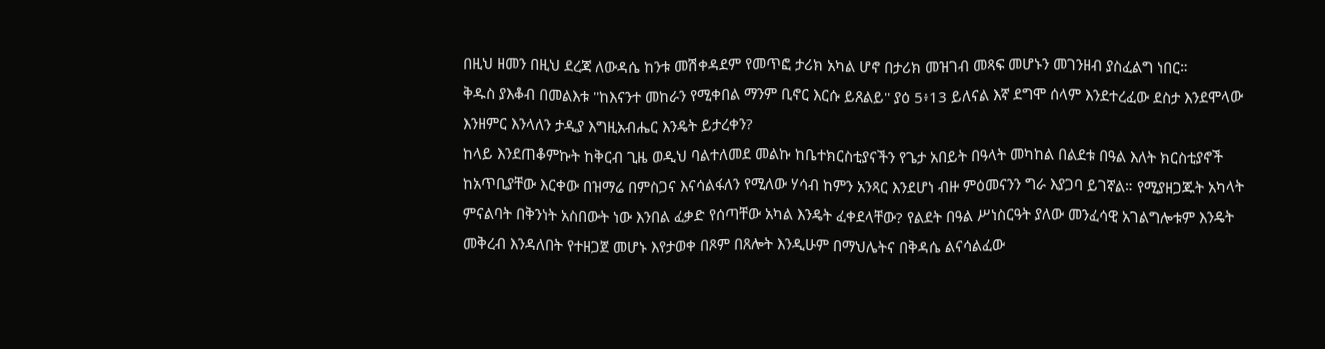በዚህ ዘመን በዚህ ደረጃ ለውዳሴ ከንቱ መሽቀዳደም የመጥፎ ታሪክ አካል ሆኖ በታሪክ መዝገብ መጻፍ መሆኑን መገንዘብ ያስፈልግ ነበር።
ቅዱስ ያእቆብ በመልእቱ ''ከእናንተ መከራን የሚቀበል ማንም ቢኖር እርሱ ይጸልይ'' ያዕ 5፥13 ይለናል እኛ ደግሞ ሰላም እንደተረፈው ደስታ እንደሞላው እንዘምር እንላለን ታዲያ እግዚአብሔር እንዴት ይታረቀን?
ከላይ እንደጠቆምኩት ከቅርብ ጊዜ ወዲህ ባልተለመደ መልኩ ከቤተክርስቲያናችን የጌታ አበይት በዓላት መካከል በልደቱ በዓል እለት ክርስቲያኖች ከአጥቢያቸው እርቀው በዝማሬ በምስጋና እናሳልፋለን የሚለው ሃሳብ ከምን አንጻር እንደሆነ ብዙ ምዕመናንን ግራ እያጋባ ይገኛል። የሚያዘጋጁት አካላት ምናልባት በቅንነት አስበውት ነው እንበል ፈቃድ የሰጣቸው አካል እንዴት ፈቀደላቸው? የልደት በዓል ሥነስርዓት ያለው መንፈሳዊ አገልግሎቱም እንዴት መቅረብ እንዳለበት የተዘጋጀ መሆኑ እየታወቀ በጾም በጸሎት እንዲሁም በማህሌትና በቅዳሴ ልናሳልፈው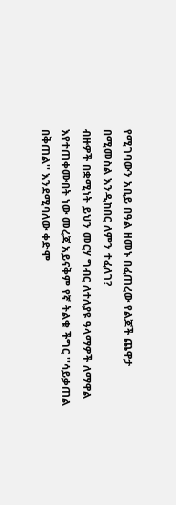የሚገባውን አቢይ በዓል ዘመኑ በፈጠረው የልጆች ጨዋታ በሚመስል እንዲከበር ለምን ተፈለገ?
ብዙዎች በቋሚነት ይህን መርሃ ግብር ለተለያዩ ዓላማዎች ለማዋል እየተጠቀሙበት ነው መረጃ አይናቅም የኛ ትልቁ ችግር ''ሳይቃጠል በቅጠል'' እንደሚባለው ቀድሞ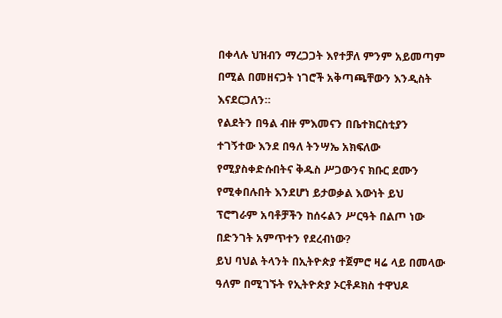በቀላሉ ህዝብን ማረጋጋት እየተቻለ ምንም አይመጣም በሚል በመዘናጋት ነገሮች አቅጣጫቸውን እንዲስት እናደርጋለን።
የልደትን በዓል ብዙ ምእመናን በቤተክርስቲያን ተገኝተው እንደ በዓለ ትንሣኤ አክፍለው የሚያስቀድሱበትና ቅዱስ ሥጋውንና ክቡር ደሙን የሚቀበሉበት እንደሆነ ይታወቃል እውነት ይህ ፕሮግራም አባቶቻችን ከሰሩልን ሥርዓት በልጦ ነው በድንገት አምጥተን የደረብነው?
ይህ ባህል ትላንት በኢትዮጵያ ተጀምሮ ዛሬ ላይ በመላው ዓለም በሚገኙት የኢትዮጵያ ኦርቶዶክስ ተዋህዶ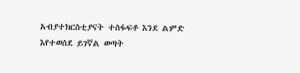አብያተክርስቲያናት ተስፋፍቶ እንደ ልምድ እየተወሰደ ይገኛል ወጣት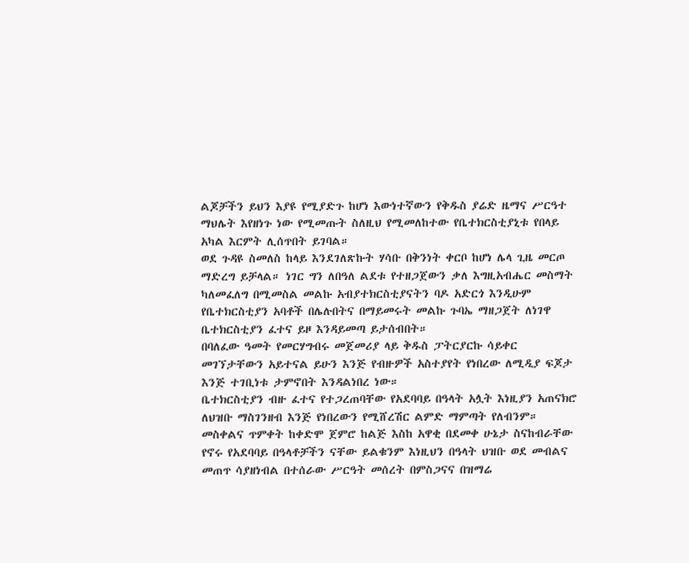ልጆቻችን ይህን እያዩ የሚያድጉ ከሆነ እውነተኛውን የቅዱስ ያሬድ ዜማና ሥርዓተ ማህሌት እየዘነጉ ነው የሚመጡት ስለዚህ የሚመለከተው የቤተክርስቲያኒቱ የበላይ አካል እርምት ሊሰጥበት ይገባል።
ወደ ጉዳዩ ስመለስ ከላይ እንደገለጽኩት ሃሳቡ በቅንነት ቀርቦ ከሆነ ሌላ ጊዜ መርጦ ማድረግ ይቻላል። ነገር ግን ለበዓለ ልደቱ የተዘጋጀውን ቃለ እግዚአብሔር መስማት ካለመፈለግ በሚመስል መልኩ አብያተክርስቲያናትን ባዶ አድርጎ እንዲሁም የቤተክርስቲያን አባቶች በሌሉበትና በማይመሩት መልኩ ጉባኤ ማዘጋጀት ለነገዋ ቤተክርስቲያን ፈተና ይዞ እንዳይመጣ ይታሰብበት።
በባለፈው ዓመት የመርሃግብሩ መጀመሪያ ላይ ቅዱስ ፓትርያርኩ ሳይቀር መገኘታቸውን አይተናል ይሁን እንጅ የብዙዎች አስተያየት የነበረው ለሚዲያ ፍጆታ እንጅ ተገቢነቱ ታምኖበት እንዳልነበረ ነው።
ቤተክርስቲያን ብዙ ፈተና የተጋረጠባቸው የአደባባይ በዓላት አሏት እነዚያን አጠናክሮ ለህዝቡ ማስገንዘብ እንጅ የነበረውን የሚሸረሽር ልምድ ማምጣት የለብንም። መስቀልና ጥምቀት ከቀድሞ ጀምሮ ከልጅ እስከ አዋቂ በደመቀ ሁኔታ ስናከብራቸው የኖሩ የአደባባይ በዓላቶቻችን ናቸው ይልቁንም እነዚህን በዓላት ህዝቡ ወደ መብልና መጠጥ ሳያዘነብል በተሰራው ሥርዓት መሰረት በምስጋናና በዝማሬ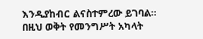እንዲያከብር ልናስተምረው ይገባል።
በዚህ ወቅት የመንግሥት አካላት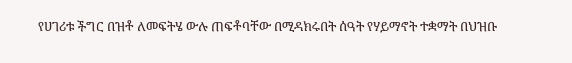የሀገሪቱ ችግር በዝቶ ለመፍትሄ ውሉ ጠፍቶባቸው በሚዳክሩበት ሰዓት የሃይማኖት ተቋማት በህዝቡ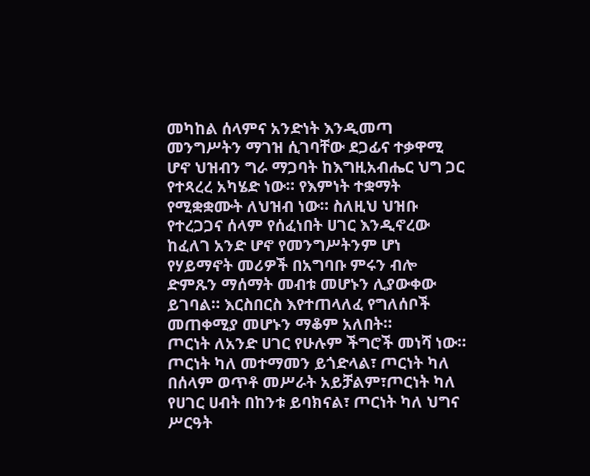መካከል ሰላምና አንድነት እንዲመጣ መንግሥትን ማገዝ ሲገባቸው ደጋፊና ተቃዋሚ ሆኖ ህዝብን ግራ ማጋባት ከእግዚአብሔር ህግ ጋር የተጻረረ አካሄድ ነው። የእምነት ተቋማት የሚቋቋሙት ለህዝብ ነው። ስለዚህ ህዝቡ የተረጋጋና ሰላም የሰፈነበት ሀገር እንዲኖረው ከፈለገ አንድ ሆኖ የመንግሥትንም ሆነ የሃይማኖት መሪዎች በአግባቡ ምሩን ብሎ ድምጹን ማሰማት መብቱ መሆኑን ሊያውቀው ይገባል። እርስበርስ እየተጠላለፈ የግለሰቦች መጠቀሚያ መሆኑን ማቆም አለበት።
ጦርነት ለአንድ ሀገር የሁሉም ችግሮች መነሻ ነው። ጦርነት ካለ መተማመን ይጎድላል፣ ጦርነት ካለ በሰላም ወጥቶ መሥራት አይቻልም፣ጦርነት ካለ የሀገር ሀብት በከንቱ ይባክናል፣ ጦርነት ካለ ህግና ሥርዓት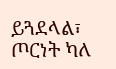ይጓደላል፣ ጦርነት ካለ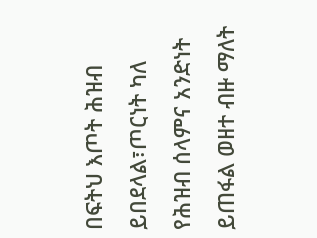በፍትህ እጦት ሕዝብ ይበደላል፣ጦርነት ካለ የሕዝብ ሰላምና አንድነት ይጠፋል ወዘተ ብዙ ማለት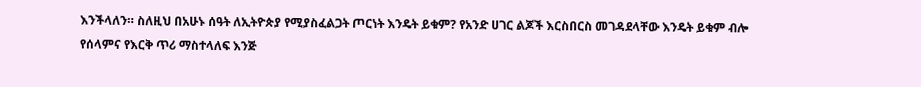እንችላለን። ስለዚህ በአሁኑ ሰዓት ለኢትዮጵያ የሚያስፈልጋት ጦርነት እንዴት ይቁም? የአንድ ሀገር ልጆች እርስበርስ መገዳደላቸው እንዴት ይቁም ብሎ የሰላምና የእርቅ ጥሪ ማስተላለፍ እንጅ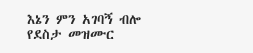እኔን ምን አገባኝ ብሎ የደስታ መዝሙር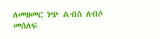ለመዘመር ነጭ ልብስ ለብሶ መሰለፍ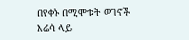በየቀኑ በሚሞቱት ወገኖች እሬሳ ላይ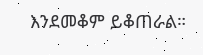እንደመቆም ይቆጠራል።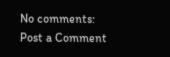No comments:
Post a Comment